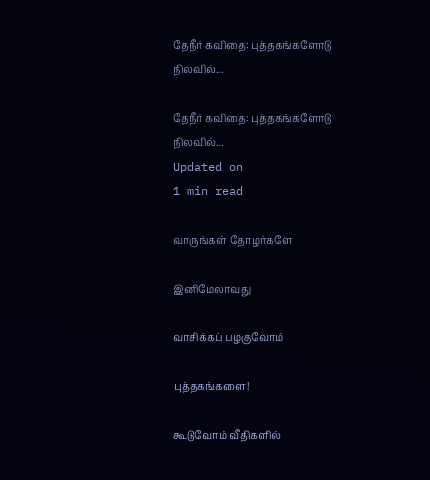தேநீர் கவிதை: புத்தகங்களோடு நிலவில்...

தேநீர் கவிதை: புத்தகங்களோடு நிலவில்...
Updated on
1 min read

வாருங்கள் தோழர்களே

இனிமேலாவது

வாசிக்கப் பழகுவோம்

புத்தகங்களை!

கூடுவோம் வீதிகளில்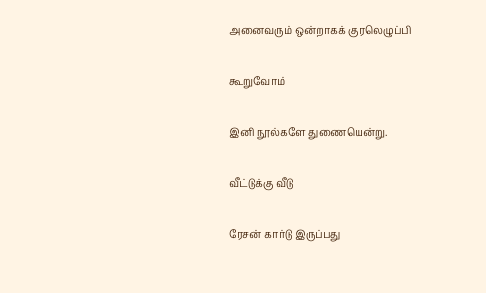அனைவரும் ஒன்றாகக் குரலெழுப்பி

கூறுவோம்

இனி நூல்களே துணையென்று.

வீட்டுக்கு வீடு

ரேசன் கார்டு இருப்பது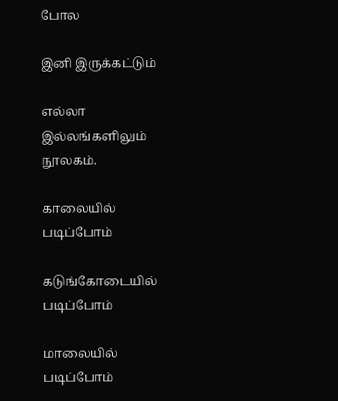போல

இனி இருக்கட்டும்

எல்லா இல்லங்களிலும் நூலகம்.

காலையில் படிப்போம்

கடுங்கோடையில் படிப்போம்

மாலையில் படிப்போம்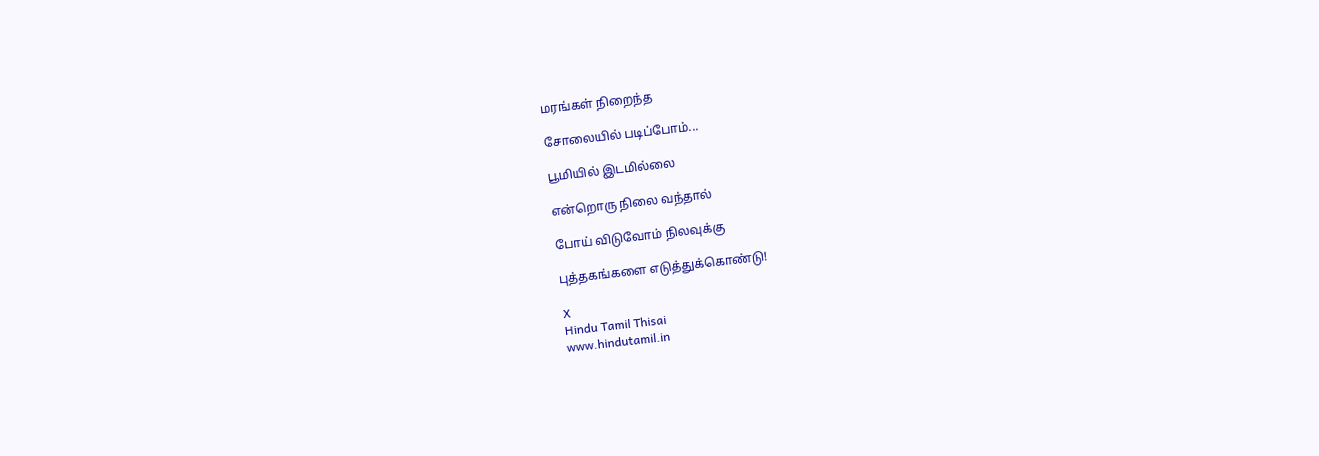மரங்கள் நிறைந்த

சோலையில் படிப்போம்...

பூமியில் இடமில்லை

என்றொரு நிலை வந்தால்

போய் விடுவோம் நிலவுக்கு

புத்தகங்களை எடுத்துக்கொண்டு!

X
Hindu Tamil Thisai
www.hindutamil.in